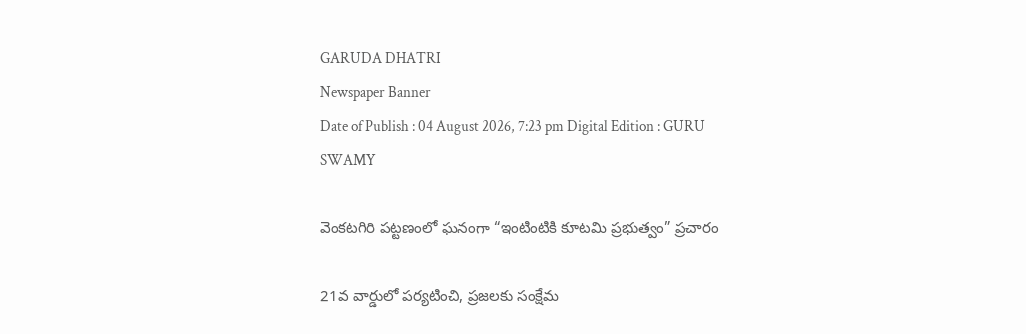GARUDA DHATRI
Newspaper Banner
Date of Publish : 04 August 2026, 7:23 pm Digital Edition : GURU SWAMY

వెంకటగిరి పట్టణంలో ఘనంగా “ఇంటింటికి కూటమి ప్రభుత్వం” ప్రచారం

21వ వార్డులో పర్యటించి, ప్రజలకు సంక్షేమ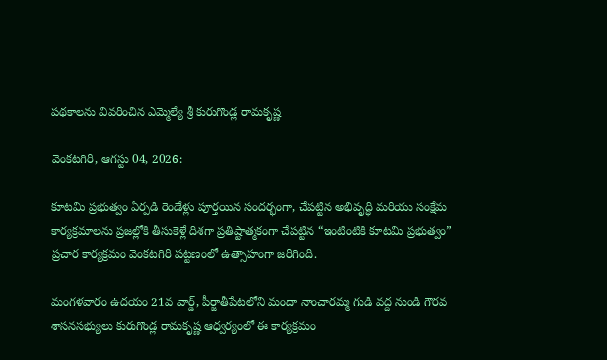పథకాలను వివరించిన ఎమ్మెల్యే శ్రీ కురుగొండ్ల రామకృష్ణ

వెంకటగిరి, ఆగస్టు 04, 2026:

కూటమి ప్రభుత్వం ఏర్పడి రెండేళ్లు పూర్తయిన సందర్భంగా, చేపట్టిన అభివృద్ధి మరియు సంక్షేమ కార్యక్రమాలను ప్రజల్లోకి తీసుకెళ్లే దిశగా ప్రతిష్టాత్మకంగా చేపట్టిన “ఇంటింటికి కూటమి ప్రభుత్వం” ప్రచార కార్యక్రమం వెంకటగిరి పట్టణంలో ఉత్సాహంగా జరిగింది.

మంగళవారం ఉదయం 21వ వార్డ్, పీర్జాతీపేటలోని మందా నాంచారమ్మ గుడి వద్ద నుండి గౌరవ శాసనసభ్యులు కురుగొండ్ల రామకృష్ణ ఆధ్వర్యంలో ఈ కార్యక్రమం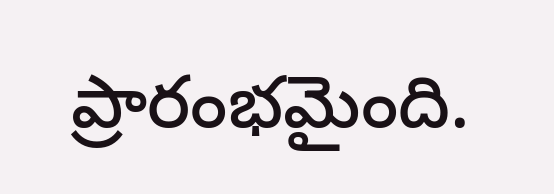ప్రారంభమైంది.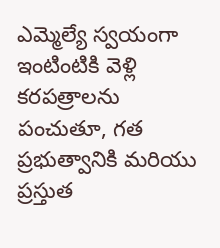ఎమ్మెల్యే స్వయంగా ఇంటింటికి వెళ్లి కరపత్రాలను పంచుతూ, గత ప్రభుత్వానికి మరియు ప్రస్తుత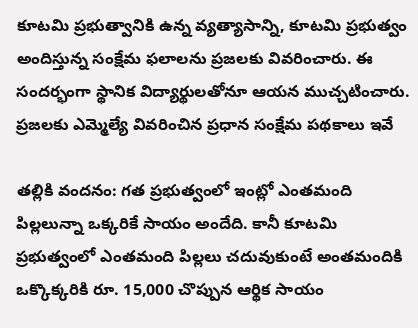కూటమి ప్రభుత్వానికి ఉన్న వ్యత్యాసాన్ని, కూటమి ప్రభుత్వం అందిస్తున్న సంక్షేమ ఫలాలను ప్రజలకు వివరించారు. ఈ సందర్భంగా స్థానిక విద్యార్థులతోనూ ఆయన ముచ్చటించారు.
ప్రజలకు ఎమ్మెల్యే వివరించిన ప్రధాన సంక్షేమ పథకాలు ఇవే

తల్లికి వందనం: గత ప్రభుత్వంలో ఇంట్లో ఎంతమంది పిల్లలున్నా ఒక్కరికే సాయం అందేది. కానీ కూటమి ప్రభుత్వంలో ఎంతమంది పిల్లలు చదువుకుంటే అంతమందికి ఒక్కొక్కరికి రూ. 15,000 చొప్పున ఆర్థిక సాయం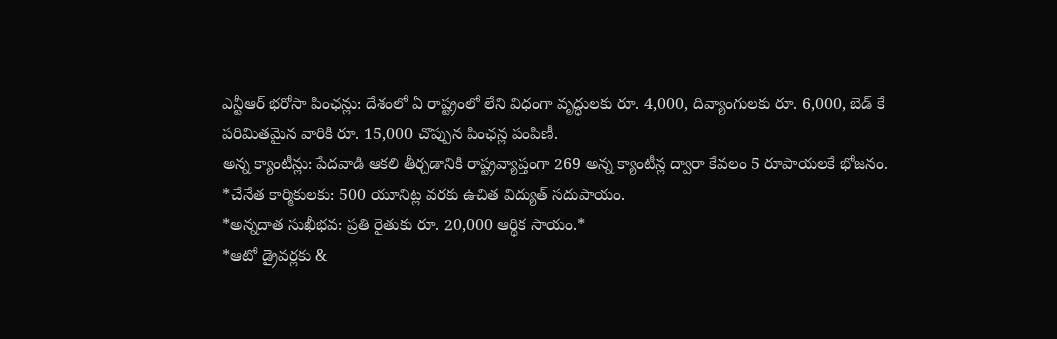ఎన్టీఆర్ భరోసా పింఛన్లు: దేశంలో ఏ రాష్ట్రంలో లేని విధంగా వృద్ధులకు రూ. 4,000, దివ్యాంగులకు రూ. 6,000, బెడ్ కే పరిమితమైన వారికి రూ. 15,000 చొప్పున పింఛన్ల పంపిణీ.
అన్న క్యాంటీన్లు: పేదవాడి ఆకలి తీర్చడానికి రాష్ట్రవ్యాప్తంగా 269 అన్న క్యాంటీన్ల ద్వారా కేవలం 5 రూపాయలకే భోజనం.
*చేనేత కార్మికులకు: 500 యూనిట్ల వరకు ఉచిత విద్యుత్ సదుపాయం.
*అన్నదాత సుఖీభవ: ప్రతి రైతుకు రూ. 20,000 ఆర్థిక సాయం.*
*ఆటో డ్రైవర్లకు &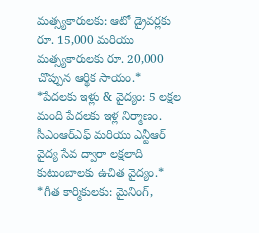మత్స్యకారులకు: ఆటో డ్రైవర్లకు రూ. 15,000 మరియు మత్స్యకారులకు రూ. 20,000 చొప్పున ఆర్థిక సాయం.*
*పేదలకు ఇళ్లు & వైద్యం: 5 లక్షల మంది పేదలకు ఇళ్ల నిర్మాణం. సీఎంఆర్ఎఫ్ మరియు ఎన్టీఆర్ వైద్య సేవ ద్వారా లక్షలాది కుటుంబాలకు ఉచిత వైద్యం.*
*గీత కార్మికులకు: మైనింగ్,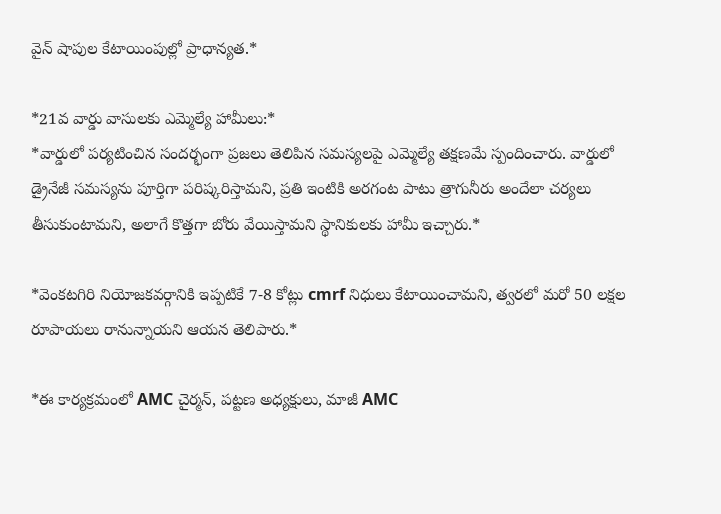వైన్ షాపుల కేటాయింపుల్లో ప్రాధాన్యత.*

*21వ వార్డు వాసులకు ఎమ్మెల్యే హామీలు:*
*వార్డులో పర్యటించిన సందర్భంగా ప్రజలు తెలిపిన సమస్యలపై ఎమ్మెల్యే తక్షణమే స్పందించారు. వార్డులో డ్రైనేజీ సమస్యను పూర్తిగా పరిష్కరిస్తామని, ప్రతి ఇంటికి అరగంట పాటు త్రాగునీరు అందేలా చర్యలు తీసుకుంటామని, అలాగే కొత్తగా బోరు వేయిస్తామని స్థానికులకు హామీ ఇచ్చారు.*

*వెంకటగిరి నియోజకవర్గానికి ఇప్పటికే 7-8 కోట్లు cmrf నిధులు కేటాయించామని, త్వరలో మరో 50 లక్షల రూపాయలు రానున్నాయని ఆయన తెలిపారు.*

*ఈ కార్యక్రమంలో AMC చైర్మన్, పట్టణ అధ్యక్షులు, మాజీ AMC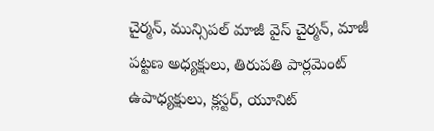చైర్మన్, మున్సిపల్ మాజీ వైస్ చైర్మన్, మాజీ పట్టణ అధ్యక్షులు, తిరుపతి పార్లమెంట్ ఉపాధ్యక్షులు, క్లస్టర్, యూనిట్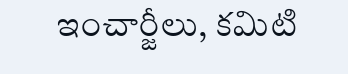ఇంచార్జీలు, కమిటి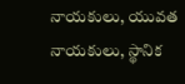నాయకులు, యువత నాయకులు, స్థానిక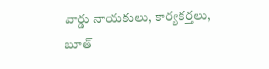వార్డు నాయకులు, కార్యకర్తలు, బూత్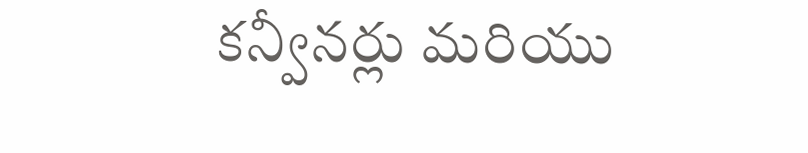కన్వీనర్లు మరియు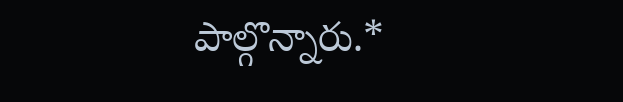పాల్గొన్నారు.*